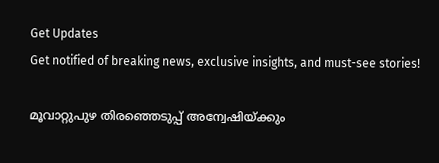Get Updates
Get notified of breaking news, exclusive insights, and must-see stories!

മൂവാറ്റുപുഴ തിരഞ്ഞെടുപ്പ് അന്വേഷിയ്ക്കും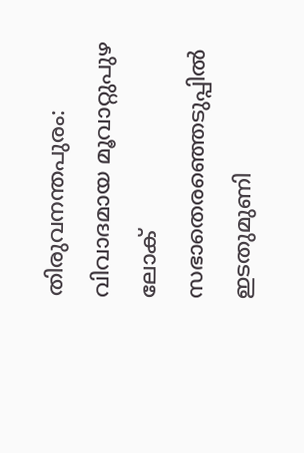തിരുവനന്തപുരം: വിവാദമായ മൂവാറ്റുപുഴ ലോക് സഭാതെരഞ്ഞെടുപ്പില്‍ ഇടതുമുണി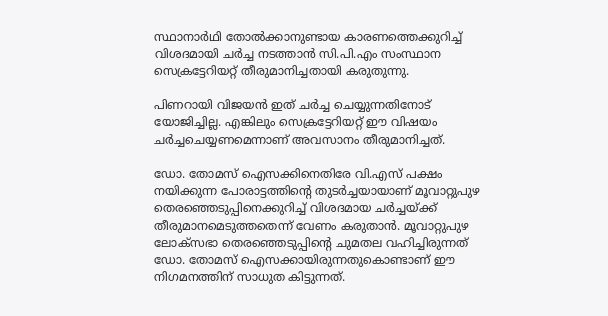സ്ഥാനാര്‍ഥി തോല്‍ക്കാനുണ്ടായ കാരണത്തെക്കുറിച്ച് വിശദമായി ചര്‍ച്ച നടത്താന്‍ സി.പി.എം സംസ്ഥാന സെക്രട്ടേറിയറ്റ് തീരുമാനിച്ചതായി കരുതുന്നു.

പിണറായി വിജയന്‍ ഇത് ചര്‍ച്ച ചെയ്യുന്നതിനോട് യോജിച്ചില്ല. എങ്കിലും സെക്രട്ടേറിയറ്റ് ഈ വിഷയം ചര്‍ച്ചചെയ്യണമെന്നാണ് അവസാനം തീരുമാനിച്ചത്.

ഡോ. തോമസ് ഐസക്കിനെതിരേ വി.എസ് പക്ഷം നയിക്കുന്ന പോരാട്ടത്തിന്റെ തുടര്‍ച്ചയായാണ് മൂവാറ്റുപുഴ തെരഞ്ഞെടുപ്പിനെക്കുറിച്ച് വിശദമായ ചര്‍ച്ചയ്ക്ക് തീരുമാനമെടുത്തതെന്ന് വേണം കരുതാന്‍. മൂവാറ്റുപുഴ ലോക്സഭാ തെരഞ്ഞെടുപ്പിന്റെ ചുമതല വഹിച്ചിരുന്നത് ഡോ. തോമസ് ഐസക്കായിരുന്നതുകൊണ്ടാണ് ഈ നിഗമനത്തിന് സാധുത കിട്ടുന്നത്.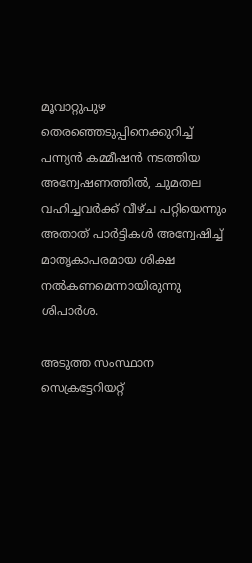മൂവാറ്റുപുഴ തെരഞ്ഞെടുപ്പിനെക്കുറിച്ച് പന്ന്യന്‍ കമ്മീഷന്‍ നടത്തിയ അന്വേഷണത്തില്‍, ചുമതല വഹിച്ചവര്‍ക്ക് വീഴ്ച പറ്റിയെന്നും അതാത് പാര്‍ട്ടികള്‍ അന്വേഷിച്ച് മാതൃകാപരമായ ശിക്ഷ നല്‍കണമെന്നായിരുന്നു ശിപാര്‍ശ.

അടുത്ത സംസ്ഥാന സെക്രട്ടേറിയറ്റ്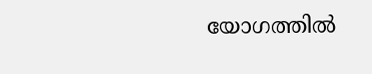യോഗത്തില്‍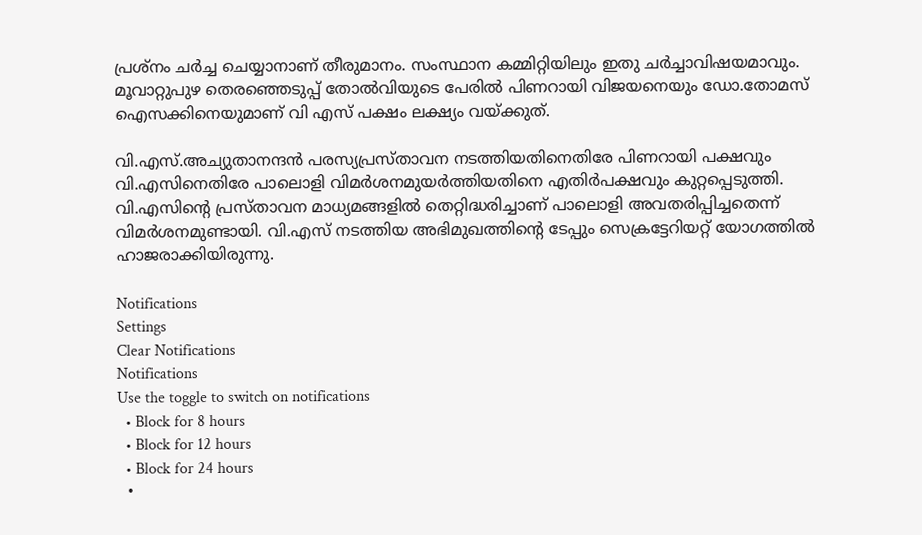പ്രശ്നം ചര്‍ച്ച ചെയ്യാനാണ് തീരുമാനം. സംസ്ഥാന കമ്മിറ്റിയിലും ഇതു ചര്‍ച്ചാവിഷയമാവും. മൂവാറ്റുപുഴ തെരഞ്ഞെടുപ്പ് തോല്‍വിയുടെ പേരില്‍ പിണറായി വിജയനെയും ഡോ.തോമസ് ഐസക്കിനെയുമാണ് വി എസ് പക്ഷം ലക്ഷ്യം വയ്ക്കുത്.

വി.എസ്.അച്യുതാനന്ദന്‍ പരസ്യപ്രസ്താവന നടത്തിയതിനെതിരേ പിണറായി പക്ഷവും വി.എസിനെതിരേ പാലൊളി വിമര്‍ശനമുയര്‍ത്തിയതിനെ എതിര്‍പക്ഷവും കുറ്റപ്പെടുത്തി. വി.എസിന്റെ പ്രസ്താവന മാധ്യമങ്ങളില്‍ തെറ്റിദ്ധരിച്ചാണ് പാലൊളി അവതരിപ്പിച്ചതെന്ന് വിമര്‍ശനമുണ്ടായി. വി.എസ് നടത്തിയ അഭിമുഖത്തിന്റെ ടേപ്പും സെക്രട്ടേറിയറ്റ് യോഗത്തില്‍ ഹാജരാക്കിയിരുന്നു.

Notifications
Settings
Clear Notifications
Notifications
Use the toggle to switch on notifications
  • Block for 8 hours
  • Block for 12 hours
  • Block for 24 hours
  •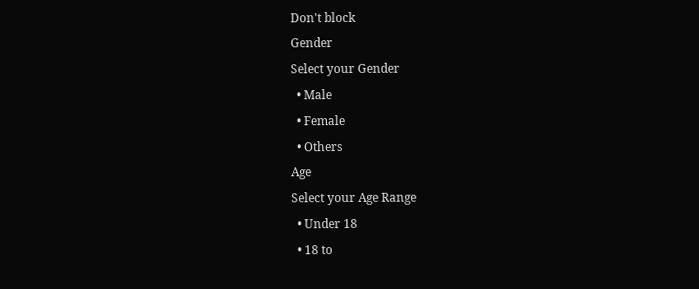Don't block
Gender
Select your Gender
  • Male
  • Female
  • Others
Age
Select your Age Range
  • Under 18
  • 18 to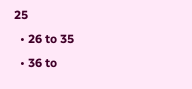25
  • 26 to 35
  • 36 to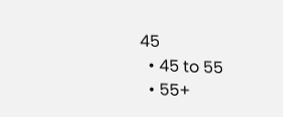45
  • 45 to 55
  • 55+